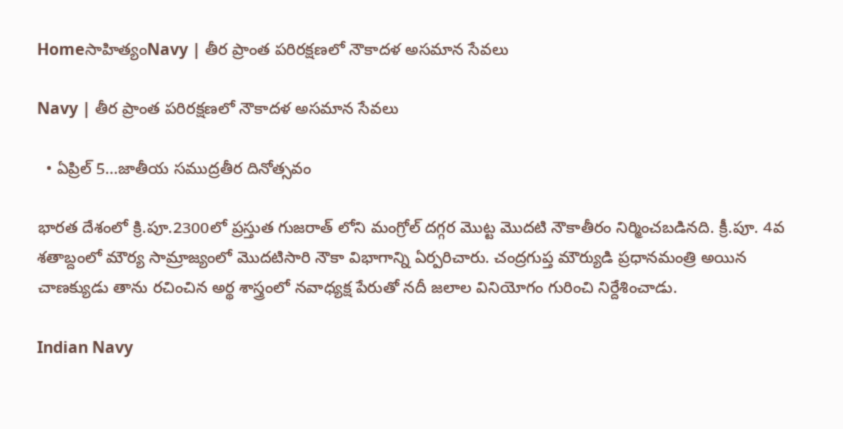Homeసాహిత్యంNavy | తీర ప్రాంత పరిరక్షణలో నౌకాదళ అసమాన సేవలు

Navy | తీర ప్రాంత పరిరక్షణలో నౌకాదళ అసమాన సేవలు

  • ఏప్రిల్ 5…జాతీయ సముద్రతీర దినోత్సవం

భారత దేశంలో క్రి.పూ.2300లో ప్రస్తుత గుజరాత్ లోని మంగ్రోల్ దగ్గర మొట్ట మొదటి నౌకాతీరం నిర్మించబడినది. క్రీ.పూ. 4వ శతాబ్దంలో మౌర్య సామ్రాజ్యంలో మొదటిసారి నౌకా విభాగాన్ని ఏర్పరిచారు. చంద్రగుప్త మౌర్యుడి ప్రధానమంత్రి అయిన చాణక్యుడు తాను రచించిన అర్థ శాస్త్రంలో నవాధ్యక్ష పేరుతో నదీ జలాల వినియోగం గురించి నిర్దేశించాడు.

Indian Navy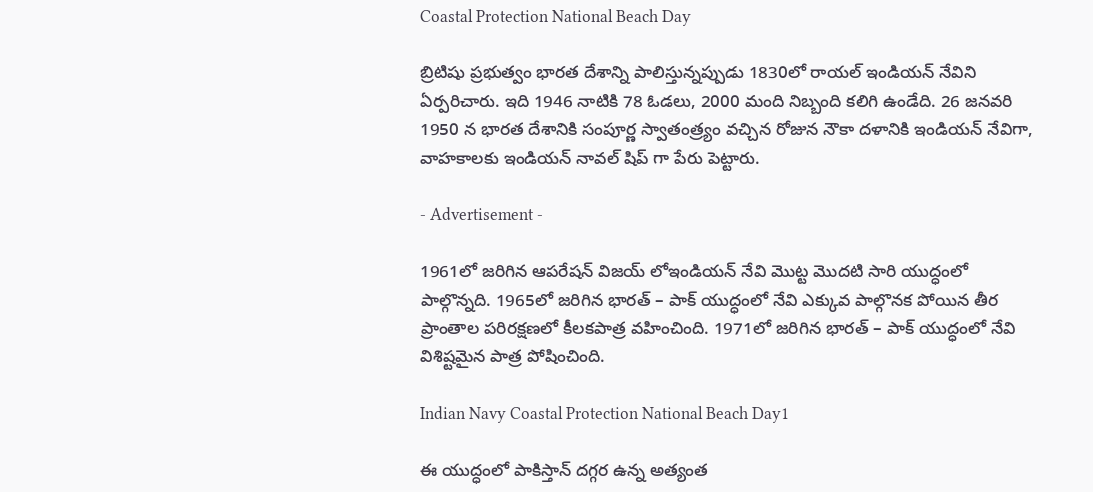Coastal Protection National Beach Day

బ్రిటిషు ప్రభుత్వం భారత దేశాన్ని పాలిస్తున్నప్పుడు 1830లో రాయల్ ఇండియన్ నేవిని ఏర్పరిచారు. ఇది 1946 నాటికి 78 ఓడలు, 2000 మంది నిబ్బంది కలిగి ఉండేది. 26 జనవరి 1950 న భారత దేశానికి సంపూర్ణ స్వాతంత్ర్యం వచ్చిన రోజున నౌకా దళానికి ఇండియన్ నేవిగా, వాహకాలకు ఇండియన్ నావల్ షిప్ గా పేరు పెట్టారు.

- Advertisement -

1961లో జరిగిన ఆపరేషన్ విజయ్ లోఇండియన్ నేవి మొట్ట మొదటి సారి యుద్ధంలో పాల్గొన్నది. 1965లో జరిగిన భారత్ – పాక్ యుద్ధంలో నేవి ఎక్కువ పాల్గొనక పోయిన తీర ప్రాంతాల పరిరక్షణలో కీలకపాత్ర వహించింది. 1971లో జరిగిన భారత్ – పాక్ యుద్ధంలో నేవి విశిష్టమైన పాత్ర పోషించింది.

Indian Navy Coastal Protection National Beach Day1

ఈ యుద్ధంలో పాకిస్తాన్ దగ్గర ఉన్న అత్యంత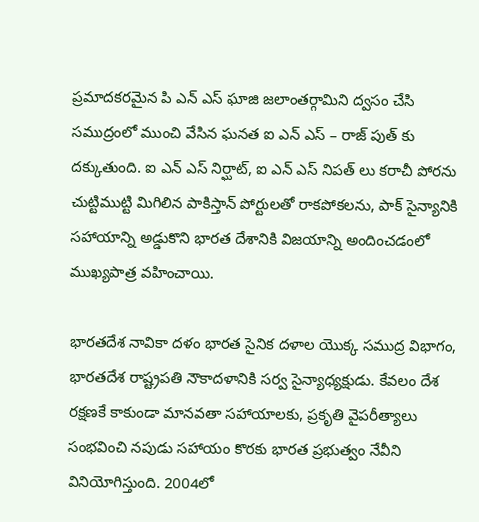ప్రమాదకరమైన పి ఎన్ ఎస్ ఘాజి జలాంతర్గామిని ద్వసం చేసి సముద్రంలో ముంచి వేసిన ఘనత ఐ ఎన్ ఎస్ – రాజ్ పుత్ కు దక్కుతుంది. ఐ ఎన్ ఎస్ నిర్ఘాట్, ఐ ఎన్ ఎస్ నిపత్ లు కరాచీ పోరను చుట్టిముట్టి మిగిలిన పాకిస్తాన్ పోర్టులతో రాకపోకలను, పాక్ సైన్యానికి సహాయాన్ని అడ్డుకొని భారత దేశానికి విజయాన్ని అందించడంలో ముఖ్యపాత్ర వహించాయి.

భారతదేశ నావికా దళం భారత సైనిక దళాల యొక్క సముద్ర విభాగం, భారతదేశ రాష్ట్రపతి నౌకాదళానికి సర్వ సైన్యాధ్యక్షుడు. కేవలం దేశ రక్షణకే కాకుండా మానవతా సహాయాలకు, ప్రకృతి వైపరీత్యాలు సంభవించి నపుడు సహాయం కొరకు భారత ప్రభుత్వం నేవీని వినియోగిస్తుంది. 2004లో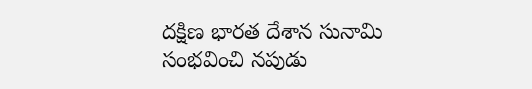దక్షిణ భారత దేశాన సునామి సంభవించి నపుడు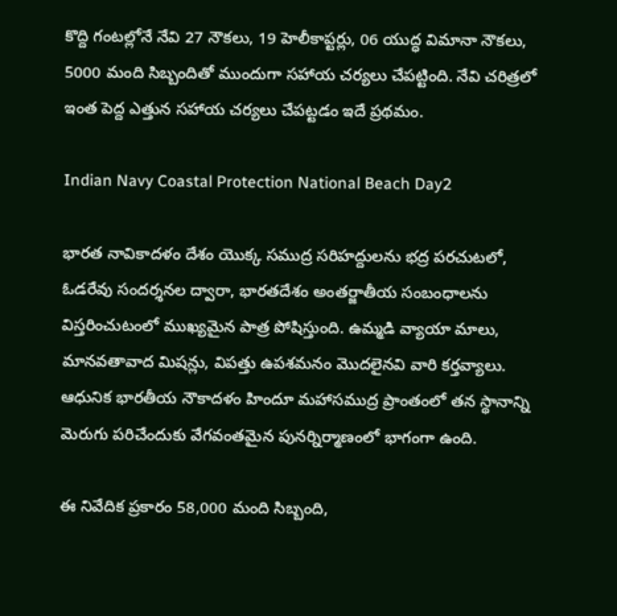కొద్ది గంటల్లోనే నేవి 27 నౌకలు, 19 హెలీకాప్టర్లు, 06 యుద్ధ విమానా నౌకలు, 5000 మంది సిబ్బందితో ముందుగా సహాయ చర్యలు చేపట్టింది. నేవి చరిత్రలో ఇంత పెద్ద ఎత్తున సహాయ చర్యలు చేపట్టడం ఇదే ప్రథమం.

Indian Navy Coastal Protection National Beach Day2

భారత నావికాదళం దేశం యొక్క సముద్ర సరిహద్దులను భద్ర పరచుటలో, ఓడరేవు సందర్శనల ద్వారా, భారతదేశం అంతర్జాతీయ సంబంధాలను విస్తరించుటంలో ముఖ్యమైన పాత్ర పోషిస్తుంది. ఉమ్మడి వ్యాయా మాలు, మానవతావాద మిషన్లు, విపత్తు ఉపశమనం మొదలైనవి వారి కర్తవ్యాలు. ఆధునిక భారతీయ నౌకాదళం హిందూ మహాసముద్ర ప్రాంతంలో తన స్థానాన్ని మెరుగు పరిచేందుకు వేగవంతమైన పునర్నిర్మాణంలో భాగంగా ఉంది.

ఈ నివేదిక ప్రకారం 58,000 మంది సిబ్బంది,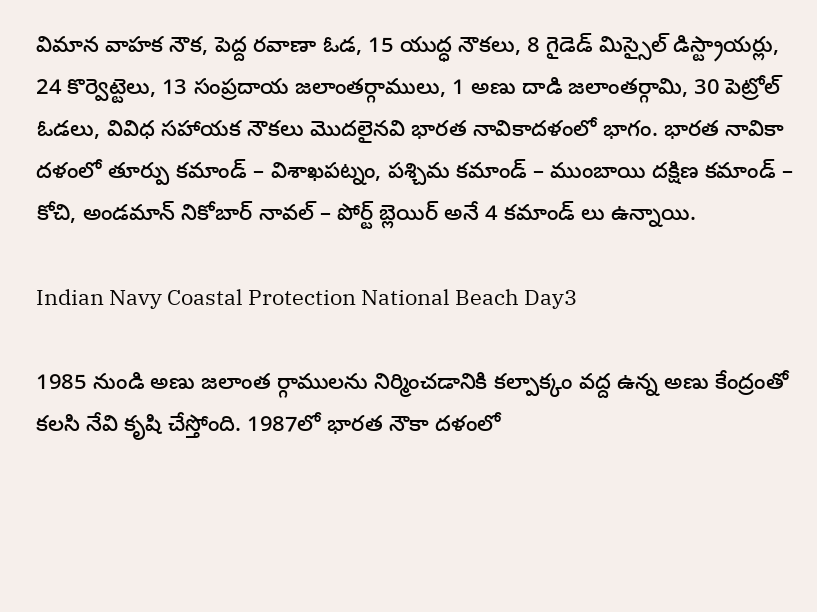విమాన వాహక నౌక, పెద్ద రవాణా ఓడ, 15 యుద్ధ నౌకలు, 8 గైడెడ్ మిస్సైల్ డిస్ట్రాయర్లు, 24 కొర్వెట్టెలు, 13 సంప్రదాయ జలాంతర్గాములు, 1 అణు దాడి జలాంతర్గామి, 30 పెట్రోల్ ఓడలు, వివిధ సహాయక నౌకలు మొదలైనవి భారత నావికాదళంలో భాగం. భారత నావికా దళంలో తూర్పు కమాండ్ – విశాఖపట్నం, పశ్చిమ కమాండ్ – ముంబాయి దక్షిణ కమాండ్ – కోచి, అండమాన్ నికోబార్ నావల్ – పోర్ట్ బ్లెయిర్ అనే 4 కమాండ్ లు ఉన్నాయి.

Indian Navy Coastal Protection National Beach Day3

1985 నుండి అణు జలాంత ర్గాములను నిర్మించడానికి కల్పాక్కం వద్ద ఉన్న అణు కేంద్రంతో కలసి నేవి కృషి చేస్తోంది. 1987లో భారత నౌకా దళంలో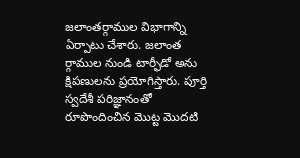జలాంతర్గాముల విభాగాన్ని ఏర్పాటు చేశారు. జలాంత ర్గాముల నుండి టార్ఫీడో అను క్షిపణులను ప్రయోగిస్తారు. పూర్తి స్వదేశీ పరిజ్ఞానంతో రూపొందించిన మొట్ట మొదటి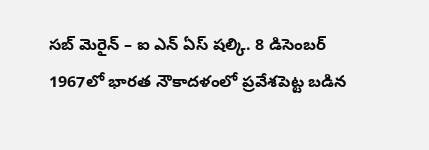సబ్ మెరైన్ – ఐ ఎన్ ఏస్ షల్కి. 8 డిసెంబర్ 1967లో భారత నౌకాదళంలో ప్రవేశపెట్ట బడిన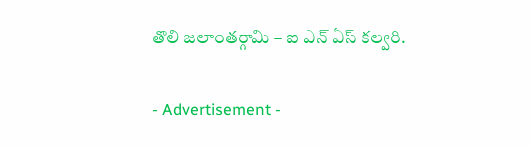తొలి జలాంతర్గామి – ఐ ఎన్ ఏస్ కల్వరి.

- Advertisement -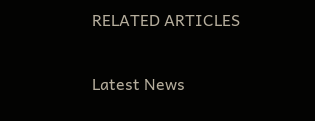RELATED ARTICLES

Latest News